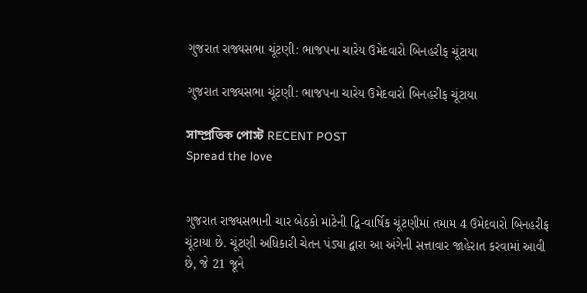ગુજરાત રાજ્યસભા ચૂંટણી: ભાજપના ચારેય ઉમેદવારો બિનહરીફ ચૂંટાયા

ગુજરાત રાજ્યસભા ચૂંટણી: ભાજપના ચારેય ઉમેદવારો બિનહરીફ ચૂંટાયા

সাম্প্রতিক পোস্ট RECENT POST
Spread the love


ગુજરાત રાજ્યસભાની ચાર બેઠકો માટેની દ્વિ-વાર્ષિક ચૂંટણીમાં તમામ 4 ઉમેદવારો બિનહરીફ ચૂંટાયા છે. ચૂંટણી અધિકારી ચેતન પંડ્યા દ્વારા આ અંગેની સત્તાવાર જાહેરાત કરવામાં આવી છે, જે 21 જૂને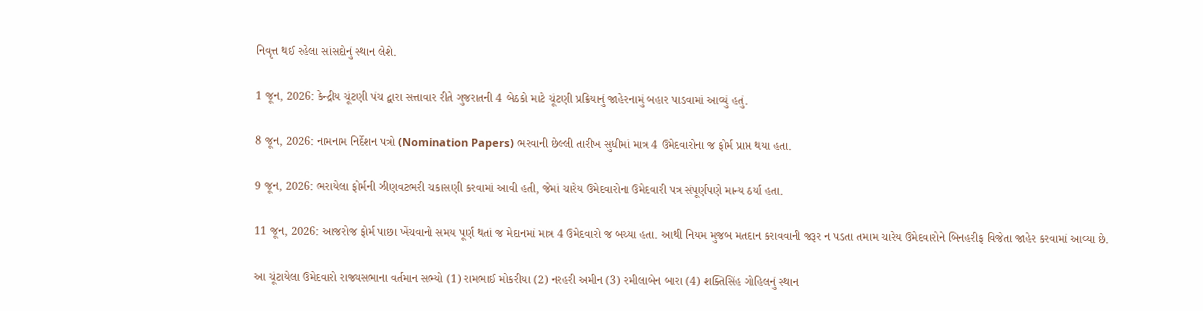નિવૃત્ત થઈ રહેલા સાંસદોનું સ્થાન લેશે.

1 જૂન, 2026: કેન્દ્રીય ચૂંટણી પંચ દ્વારા સત્તાવાર રીતે ગુજરાતની 4 બેઠકો માટે ચૂંટણી પ્રક્રિયાનું જાહેરનામું બહાર પાડવામાં આવ્યું હતું.

8 જૂન, 2026: નામનામ નિર્દેશન પત્રો (Nomination Papers) ભરવાની છેલ્લી તારીખ સુધીમાં માત્ર 4 ઉમેદવારોના જ ફોર્મ પ્રાપ્ત થયા હતા.

9 જૂન, 2026: ભરાયેલા ફોર્મની ઝીણવટભરી ચકાસણી કરવામાં આવી હતી, જેમાં ચારેય ઉમેદવારોના ઉમેદવારી પત્ર સંપૂર્ણપણે માન્ય ઠર્યા હતા.

11 જૂન, 2026: આજરોજ ફોર્મ પાછા ખેંચવાનો સમય પૂર્ણ થતાં જ મેદાનમાં માત્ર 4 ઉમેદવારો જ બચ્યા હતા. આથી નિયમ મુજબ મતદાન કરાવવાની જરૂર ન પડતા તમામ ચારેય ઉમેદવારોને બિનહરીફ વિજેતા જાહેર કરવામાં આવ્યા છે.

આ ચૂંટાયેલા ઉમેદવારો રાજ્યસભાના વર્તમાન સભ્યો (1) રામભાઈ મોકરીયા (2) નરહરી અમીન (3) રમીલાબેન બારા (4) શક્તિસિંહ ગોહિલનું સ્થાન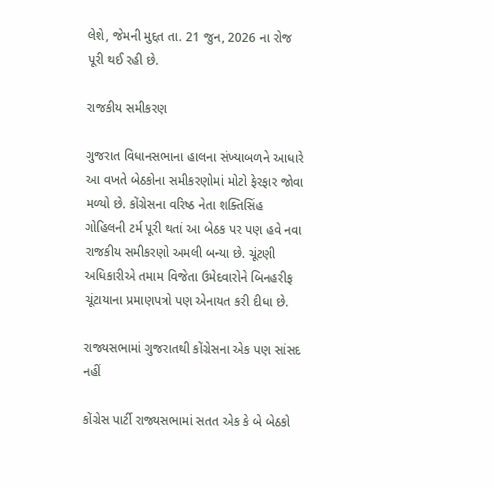લેશે, જેમની મુદ્દત તા. 21 જુન, 2026 ના રોજ પૂરી થઈ રહી છે.

રાજકીય સમીકરણ

ગુજરાત વિધાનસભાના હાલના સંખ્યાબળને આધારે આ વખતે બેઠકોના સમીકરણોમાં મોટો ફેરફાર જોવા મળ્યો છે. કોંગ્રેસના વરિષ્ઠ નેતા શક્તિસિંહ ગોહિલની ટર્મ પૂરી થતાં આ બેઠક પર પણ હવે નવા રાજકીય સમીકરણો અમલી બન્યા છે. ચૂંટણી અધિકારીએ તમામ વિજેતા ઉમેદવારોને બિનહરીફ ચૂંટાયાના પ્રમાણપત્રો પણ એનાયત કરી દીધા છે.

રાજ્યસભામાં ગુજરાતથી કોંગ્રેસના એક પણ સાંસદ નહીં

કોંગ્રેસ પાર્ટી રાજ્યસભામાં સતત એક કે બે બેઠકો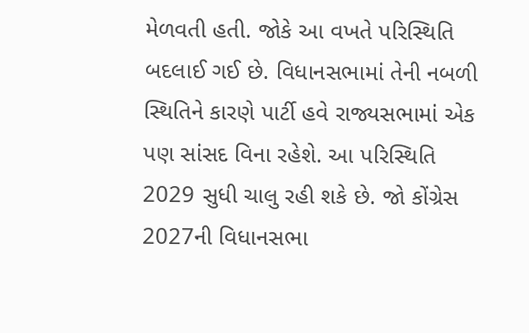મેળવતી હતી. જોકે આ વખતે પરિસ્થિતિ બદલાઈ ગઈ છે. વિધાનસભામાં તેની નબળી સ્થિતિને કારણે પાર્ટી હવે રાજ્યસભામાં એક પણ સાંસદ વિના રહેશે. આ પરિસ્થિતિ 2029 સુધી ચાલુ રહી શકે છે. જો કોંગ્રેસ 2027ની વિધાનસભા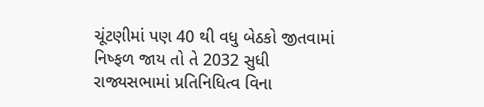ચૂંટણીમાં પણ 40 થી વધુ બેઠકો જીતવામાં નિષ્ફળ જાય તો તે 2032 સુધી રાજ્યસભામાં પ્રતિનિધિત્વ વિના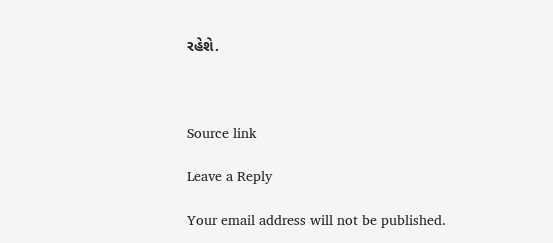રહેશે.



Source link

Leave a Reply

Your email address will not be published.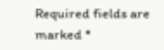Required fields are marked *